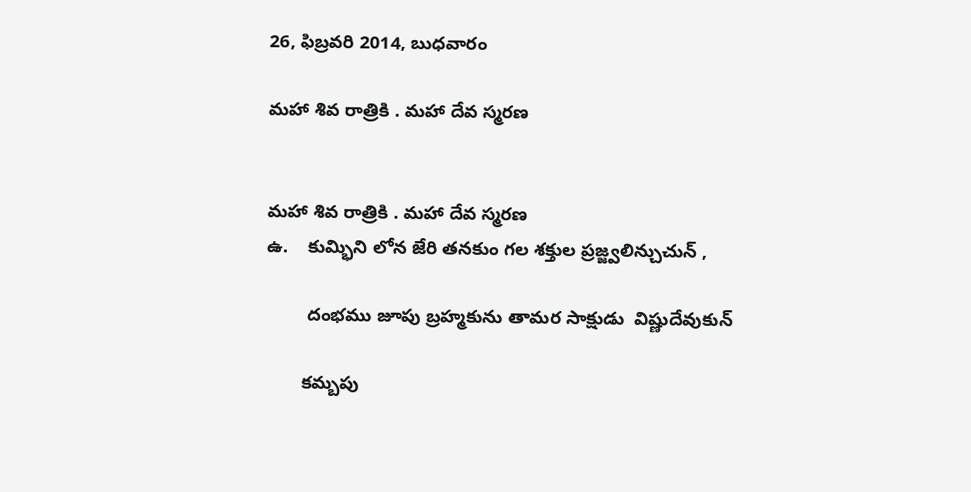26, ఫిబ్రవరి 2014, బుధవారం

మహా శివ రాత్రికి . మహా దేవ స్మరణ


మహా శివ రాత్రికి . మహా దేవ స్మరణ
ఉ.    కుమ్భిని లోన జేరి తనకుం గల శక్తుల ప్రజ్జ్వలిన్చుచున్ ,

        దంభము జూపు బ్రహ్మకును తామర సాక్షుడు  విష్ణుదేవుకున్

       కమ్బపు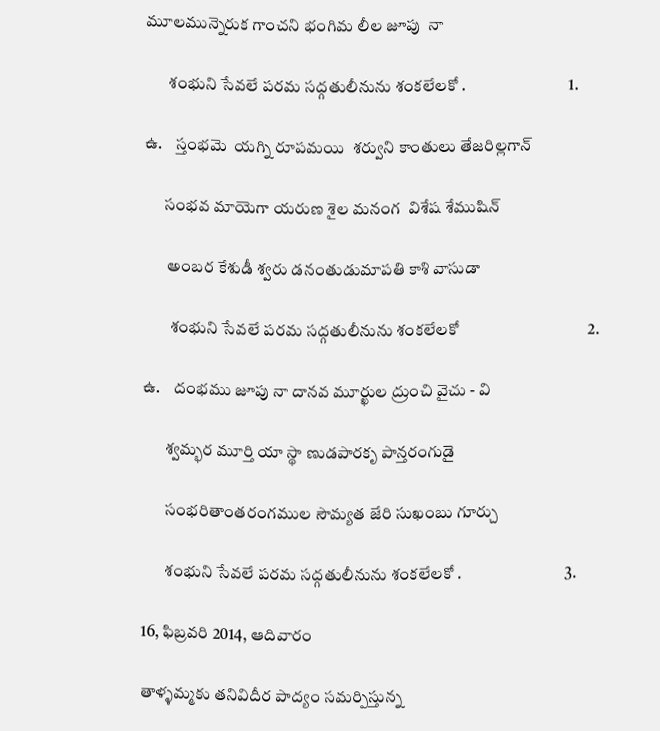మూలమున్నెరుక గాంచని భంగిమ లీల జూపు  నా

       శంభుని సేవలే పరమ సద్గతులీనును శంకలేలకో .                               1.

ఉ.    స్తంభమె  యగ్ని రూపమయి  శర్వుని కాంతులు తేజరిల్లగాన్

      సంభవ మాయెగా యరుణ శైల మనంగ  విశేష శేముషిన్

       అంబర కేశుడీ శ్వరు డనంతుడుమాపతి కాశి వాసుడా

        శంభుని సేవలే పరమ సద్గతులీనును శంకలేలకో                                 2.

ఉ.    దంభము జూపు నా దానవ మూర్ఖుల ద్రుంచి వైచు - వి

       శ్వమ్భర మూర్తి యా స్థా ణుడపారకృ పాన్తరంగుడై

       సంభరితాంతరంగముల సౌమ్యత జేరి సుఖంబు గూర్చు

       శంభుని సేవలే పరమ సద్గతులీనును శంకలేలకో .                               3.

16, ఫిబ్రవరి 2014, ఆదివారం

తాళ్ళమ్మకు తనివిదీర పాద్యం సమర్పిస్తున్న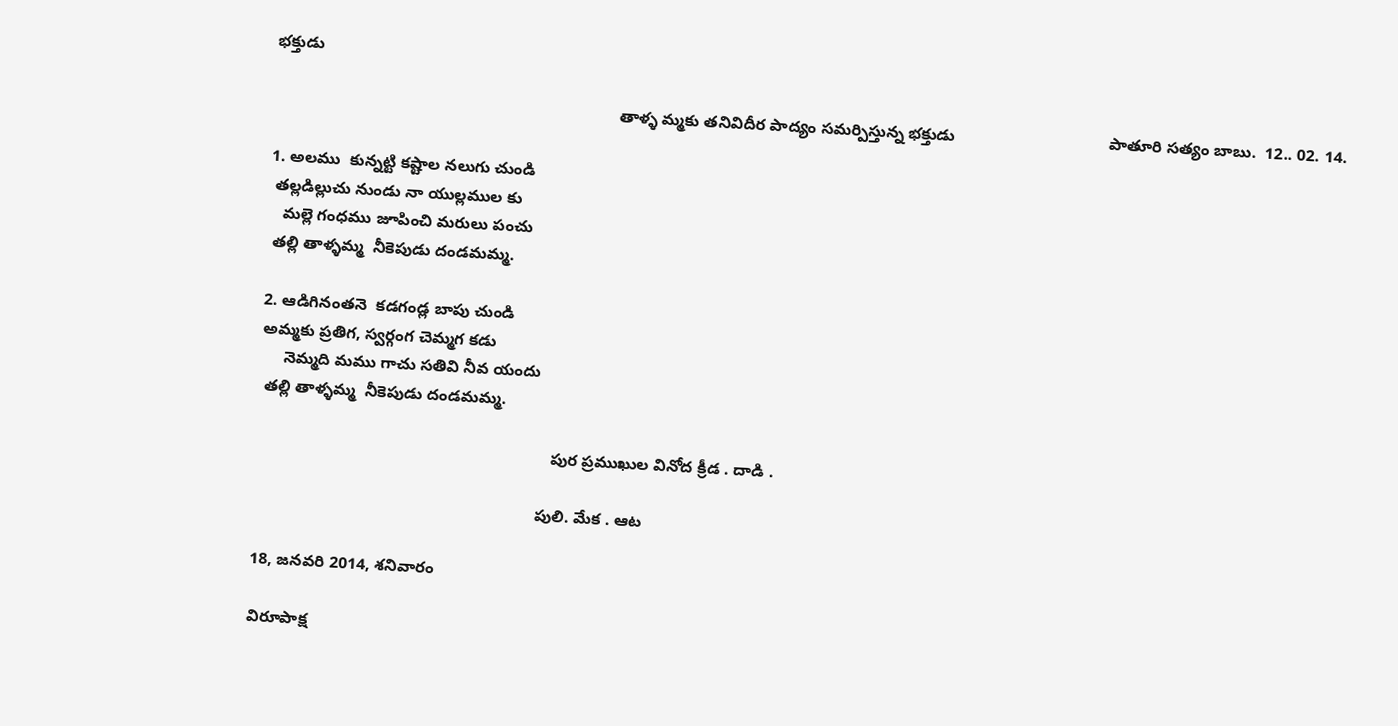భక్తుడు

                                                                            తాళ్ళ మ్మకు తనివిదీర పాద్యం సమర్పిస్తున్న భక్తుడు                                  పాతూరి సత్యం బాబు.  12.. 02. 14.

1. అలము  కున్నట్టి కష్టాల నలుగు చుండి
 తల్లడిల్లుచు నుండు నా యుల్లముల కు
   మల్లె గంధము జూపించి మరులు పంచు
 తల్లి తాళ్ళమ్మ  నీకెపుడు దండమమ్మ.

2. ఆడిగినంతనె  కడగండ్ల బాపు చుండి
అమ్మకు ప్రతిగ, స్వర్గంగ చెమ్మగ కడు
     నెమ్మది మము గాచు సతివి నీవ యందు
 తల్లి తాళ్ళమ్మ  నీకెపుడు దండమమ్మ.

                                                                 పుర ప్రముఖుల వినోద క్రీడ . దాడి .

                                                              పులి. మేక . ఆట

18, జనవరి 2014, శనివారం

విరూపాక్ష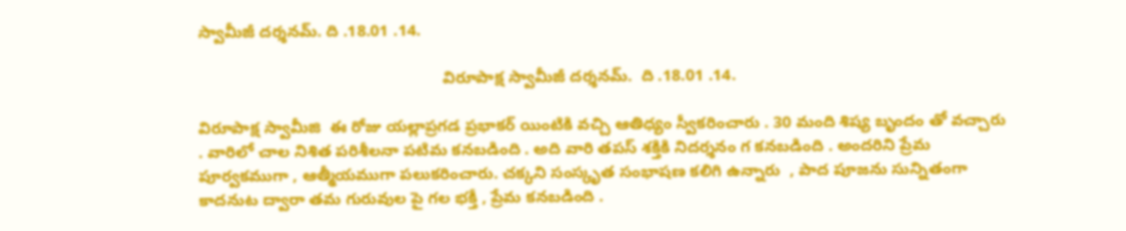స్వామీజీ దర్శనమ్. ది .18.01 .14.

                                                      విరూపాక్ష స్వామీజీ దర్శనమ్.  ది .18.01 .14.

విరూపాక్ష స్వామీజి  ఈ రోజు యల్లాప్రగడ ప్రభాకర్ యింటికి వచ్చి ఆతిధ్యం స్వీకరించారు . 30 మంది శిష్య బృందం తో వచ్చారు . వారిలో చాల నిశిత పరిశీలనా పటిమ కనబడింది . అది వారి తపస్ శక్తికి నిదర్శనం గ కనబడింది . అందరిని ప్రేమ పూర్వకముగా , ఆత్మీయముగా పలుకరించారు. చక్కని సంస్కృత సంభాషణ కలిగి ఉన్నారు  , పాద పూజను సున్నితంగా కాదనుట ద్వారా తమ గురువుల పై గల భక్తీ , ప్రేమ కనబడింది .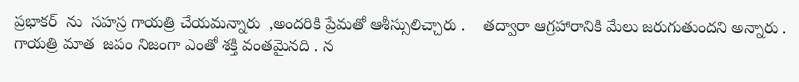ప్రభాకర్  ను  సహస్ర గాయత్రి చేయమన్నారు  ,అందరికి ప్రేమతో ఆశీస్సులిచ్చారు .    తద్వారా ఆగ్రహారానికి మేలు జరుగుతుందని అన్నారు . గాయత్రి మాత  జపం నిజంగా ఎంతో శక్తి వంతమైనది . న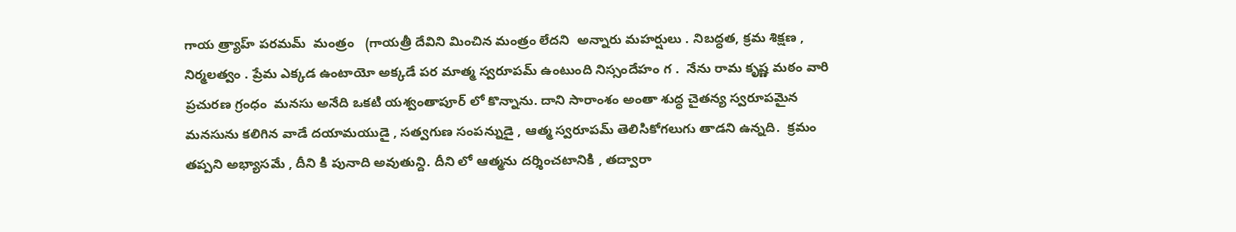గాయ త్ర్యాహ్ పరమమ్  మంత్రం   (గాయత్రీ దేవిని మించిన మంత్రం లేదని  అన్నారు మహర్షులు . నిబద్ధత, క్రమ శిక్షణ , నిర్మలత్వం . ప్రేమ ఎక్కడ ఉంటాయో అక్కడే పర మాత్మ స్వరూపమ్ ఉంటుంది నిస్సందేహం గ .  నేను రామ కృష్ణ మఠం వారి ప్రచురణ గ్రంధం  మనసు అనేది ఒకటి యశ్వంతాపూర్ లో కొన్నాను. దాని సారాంశం అంతా శుద్ధ చైతన్య స్వరూపమైన మనసును కలిగిన వాడే దయామయుడై , సత్వగుణ సంపన్నుడై , ఆత్మ స్వరూపమ్ తెలిసికోగలుగు తాడని ఉన్నది.  క్రమం తప్పని అభ్యాసమే , దీని కి పునాది అవుతున్ది. దీని లో ఆత్మను దర్శించటానికి , తద్వారా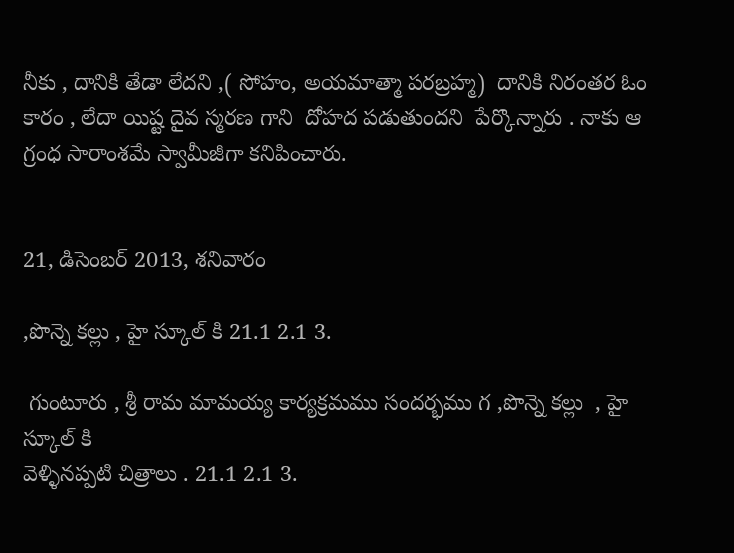నీకు , దానికి తేడా లేదని ,( సోహం, అయమాత్మా పరబ్రహ్మ)  దానికి నిరంతర ఓం కారం , లేదా యిష్ట దైవ స్మరణ గాని  దోహద పడుతుందని  పేర్కొన్నారు . నాకు ఆ గ్రంధ సారాంశమే స్వామీజీగా కనిపించారు.


21, డిసెంబర్ 2013, శనివారం

,పొన్నె కల్లు , హై స్కూల్ కి 21.1 2.1 3.

 గుంటూరు , శ్రీ రామ మామయ్య కార్యక్రమము సందర్భము గ ,పొన్నె కల్లు  , హై స్కూల్ కి
వెళ్ళినప్పటి చిత్రాలు . 21.1 2.1 3.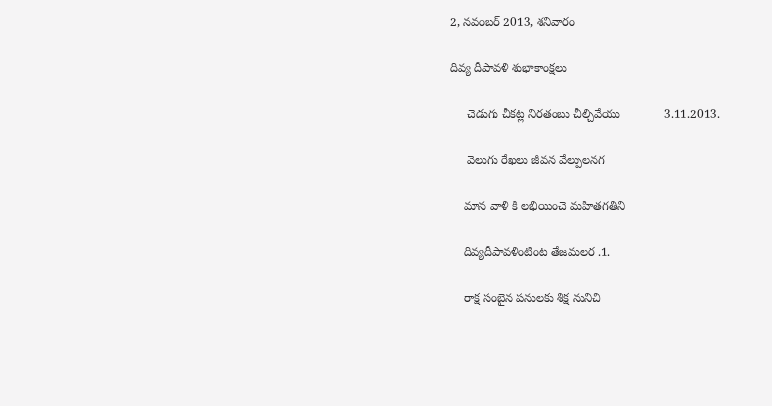2, నవంబర్ 2013, శనివారం

దివ్య దీపావళి శుభాకాంక్షలు

     చెడుగు చీకట్ల నిరతంబు చీల్చివేయు             3.11.2013.

     వెలుగు రేఖలు జీవన వేల్పులనగ

    మాన వాళి కి లభియించె మహితగతిని

    దివ్యదీపావళింటింట తేజమలర .1.

    రాక్ష సంబైన పనులకు శిక్ష నునిచి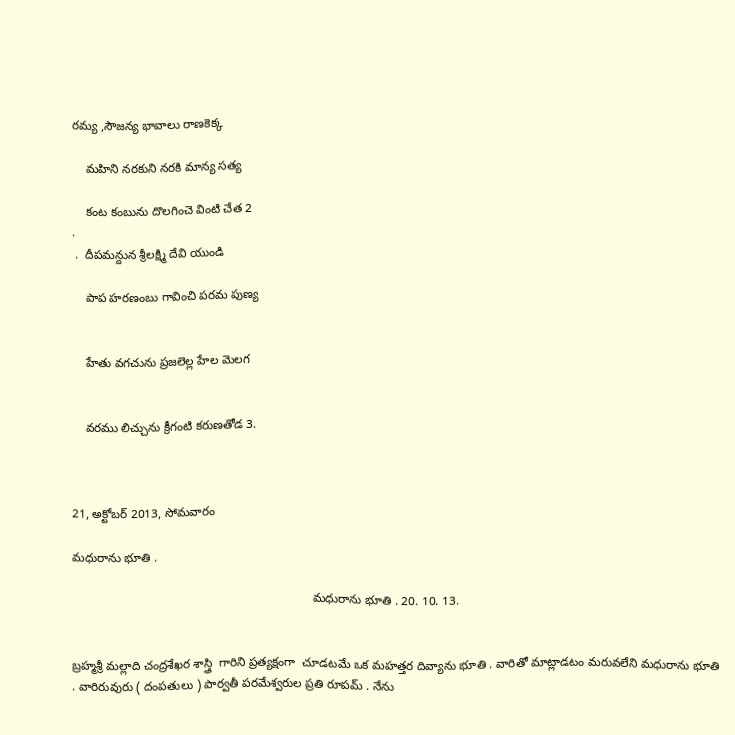రమ్య ,సౌజన్య భావాలు రాణకెక్క

    మహిని నరకుని నరకి మాన్య సత్య

    కంట కంబును దొలగించె వింటి చేత 2
.
 .  దీపమన్దున శ్రీలక్ష్మి దేవి యుండి

    పాప హరణంబు గావించి పరమ పుణ్య


    హేతు వగచును ప్రజలెల్ల హేల మెలగ


    వరము లిచ్చును క్రీగంటి కరుణతోడ 3.



21, అక్టోబర్ 2013, సోమవారం

మధురాను భూతి .

                                                                       మధురాను భూతి . 20. 10. 13.


బ్రహ్మశ్రీ మల్లాది చంద్రశేఖర శాస్త్రి  గారిని ప్రత్యక్షంగా  చూడటమే ఒక మహత్తర దివ్యాను భూతి . వారితో మాట్లాడటం మరువలేని మధురాను భూతి . వారిరువురు ( దంపతులు ) పార్వతీ పరమేశ్వరుల ప్రతి రూపమ్ . నేను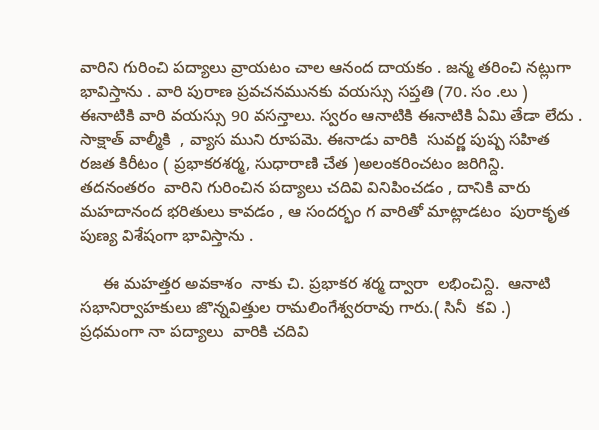వారిని గురించి పద్యాలు వ్రాయటం చాల ఆనంద దాయకం . జన్మ తరించి నట్లుగా భావిస్తాను . వారి పురాణ ప్రవచనమునకు వయస్సు సప్తతి (70. సం .లు ) ఈనాటికి వారి వయస్సు 90 వసన్తాలు. స్వరం ఆనాటికి ఈనాటికి ఏమి తేడా లేదు . సాక్షాత్ వాల్మీకి  , వ్యాస ముని రూపమె. ఈనాడు వారికి  సువర్ణ పుష్ప సహిత రజత కిరీటం ( ప్రభాకరశర్మ, సుధారాణి చేత )అలంకరించటం జరిగిన్ది.  తదనంతరం  వారిని గురించిన పద్యాలు చదివి వినిపించడం , దానికి వారు మహదానంద భరితులు కావడం , ఆ సందర్భం గ వారితో మాట్లాడటం  పురాకృత పుణ్య విశేషంగా భావిస్తాను .

     ఈ మహత్తర అవకాశం  నాకు చి. ప్రభాకర శర్మ ద్వారా  లభించిన్ది.  ఆనాటి సభానిర్వాహకులు జొన్నవిత్తుల రామలింగేశ్వరరావు గారు.( సినీ  కవి .)  ప్రధమంగా నా పద్యాలు  వారికి చదివి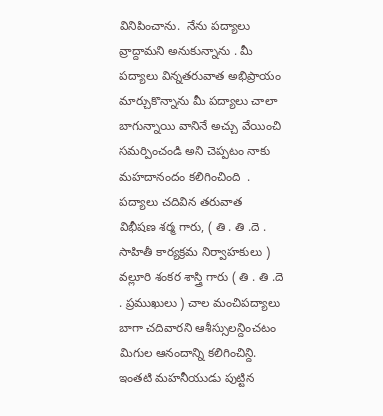వినిపించాను.  నేను పద్యాలు వ్రాద్దామని అనుకున్నాను . మీ పద్యాలు విన్నతరువాత అభిప్రాయం మార్చుకొన్నాను మీ పద్యాలు చాలా బాగున్నాయి వానినే అచ్చు వేయించి సమర్పించండి అని చెప్పటం నాకు మహదానందం కలిగించింది  . పద్యాలు చదివిన తరువాత  విభీషణ శర్మ గారు, ( తి . తి .దె . సాహితీ కార్యక్రమ నిర్వాహకులు ) వల్లూరి శంకర శాస్త్రి గారు ( తి . తి .దె . ప్రముఖులు ) చాల మంచిపద్యాలు బాగా చదివారని ఆశీస్సులన్దించటం
మిగుల ఆనందాన్ని కలిగించిన్ది. ఇంతటి మహనీయుడు పుట్టిన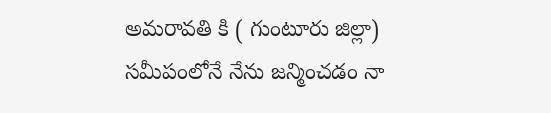అమరావతి కి ( గుంటూరు జిల్లా) సమీపంలోనే నేను జన్మించడం నా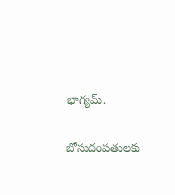భాగ్యమ్.

బోసుదంపతులకు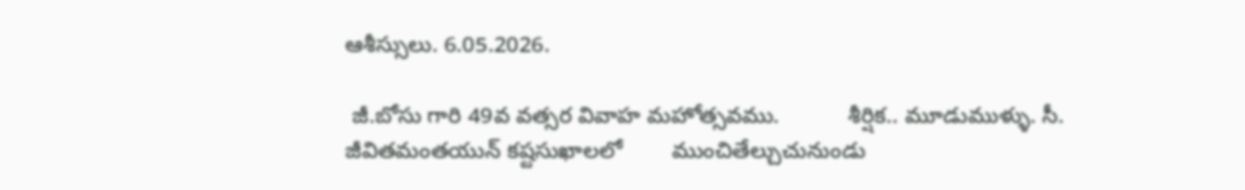ఆశీస్సులు. 6.05.2026.

 జీ.బోసు గారి 49వ వత్సర వివాహ మహోత్సవము.           శీర్షిక.. మూడుముళ్ళు. సీ. జీవితమంతయున్ కష్టసుఖాలలో        ముంచితేల్చుచునుండు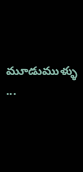మూడుముళ్ళు  ...